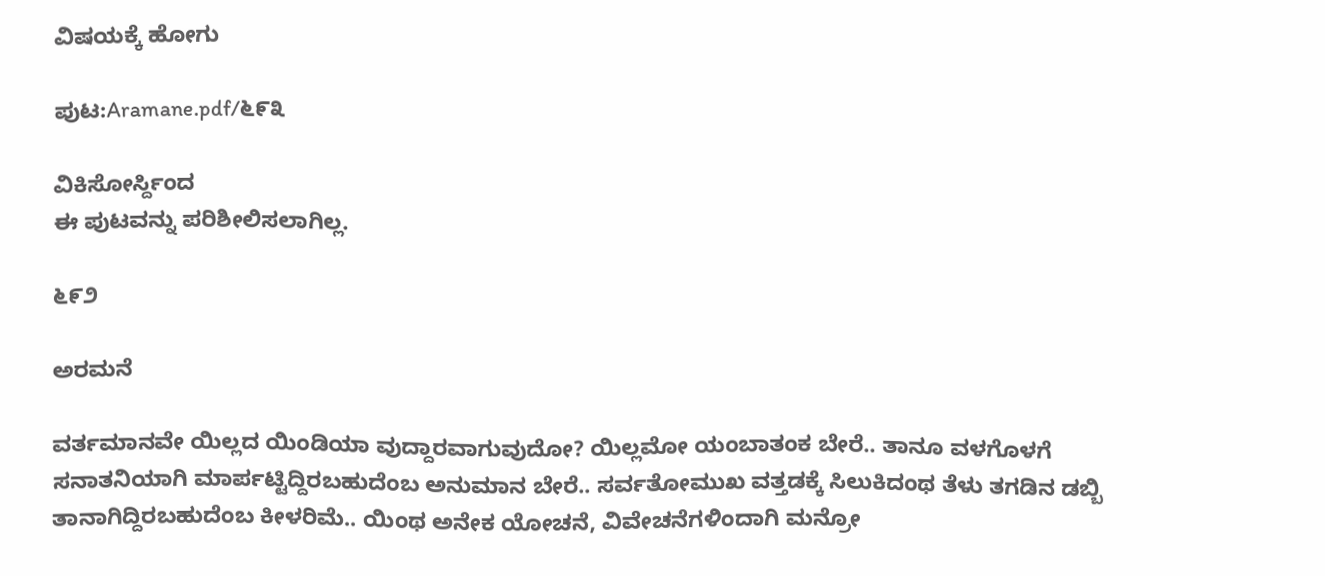ವಿಷಯಕ್ಕೆ ಹೋಗು

ಪುಟ:Aramane.pdf/೬೯೩

ವಿಕಿಸೋರ್ಸ್ದಿಂದ
ಈ ಪುಟವನ್ನು ಪರಿಶೀಲಿಸಲಾಗಿಲ್ಲ.

೬೯೨

ಅರಮನೆ

ವರ್ತಮಾನವೇ ಯಿಲ್ಲದ ಯಿಂಡಿಯಾ ವುದ್ದಾರವಾಗುವುದೋ? ಯಿಲ್ಲಮೋ ಯಂಬಾತಂಕ ಬೇರೆ.. ತಾನೂ ವಳಗೊಳಗೆ ಸನಾತನಿಯಾಗಿ ಮಾರ್ಪಟ್ಟಿದ್ದಿರಬಹುದೆಂಬ ಅನುಮಾನ ಬೇರೆ.. ಸರ್ವತೋಮುಖ ವತ್ತಡಕ್ಕೆ ಸಿಲುಕಿದಂಥ ತೆಳು ತಗಡಿನ ಡಬ್ಬಿ ತಾನಾಗಿದ್ದಿರಬಹುದೆಂಬ ಕೀಳರಿಮೆ.. ಯಿಂಥ ಅನೇಕ ಯೋಚನೆ, ವಿವೇಚನೆಗಳಿಂದಾಗಿ ಮನ್ರೋ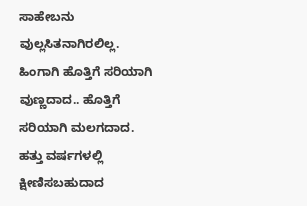ಸಾಹೇಬನು ವುಲ್ಲಸಿತನಾಗಿರಲಿಲ್ಲ. ಹಿಂಗಾಗಿ ಹೊತ್ತಿಗೆ ಸರಿಯಾಗಿ ವುಣ್ಣದಾದ.. ಹೊತ್ತಿಗೆ ಸರಿಯಾಗಿ ಮಲಗದಾದ. ಹತ್ತು ವರ್ಷಗಳಲ್ಲಿ ಕ್ಷೀಣಿಸಬಹುದಾದ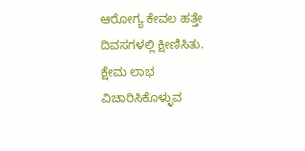ಆರೋಗ್ಯ ಕೇವಲ ಹತ್ತೇ ದಿವಸಗಳಲ್ಲಿ ಕ್ಷೀಣಿಸಿತು. ಕ್ಷೇಮ ಲಾಭ ವಿಚಾರಿಸಿಕೊಳ್ಳುವ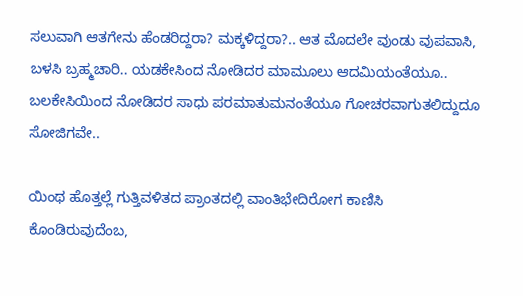ಸಲುವಾಗಿ ಆತಗೇನು ಹೆಂಡರಿದ್ದರಾ? ಮಕ್ಕಳಿದ್ದರಾ?.. ಆತ ಮೊದಲೇ ವುಂಡು ವುಪವಾಸಿ, ಬಳಸಿ ಬ್ರಹ್ಮಚಾರಿ.. ಯಡಕೇಸಿಂದ ನೋಡಿದರ ಮಾಮೂಲು ಆದಮಿಯಂತೆಯೂ.. ಬಲಕೇಸಿಯಿಂದ ನೋಡಿದರ ಸಾಧು ಪರಮಾತುಮನಂತೆಯೂ ಗೋಚರವಾಗುತಲಿದ್ದುದೂ ಸೋಜಿಗವೇ..

ಯಿಂಥ ಹೊತ್ತಲ್ಲೆ ಗುತ್ತಿವಳಿತದ ಪ್ರಾಂತದಲ್ಲಿ ವಾಂತಿಭೇದಿರೋಗ ಕಾಣಿಸಿ ಕೊಂಡಿರುವುದೆಂಬ,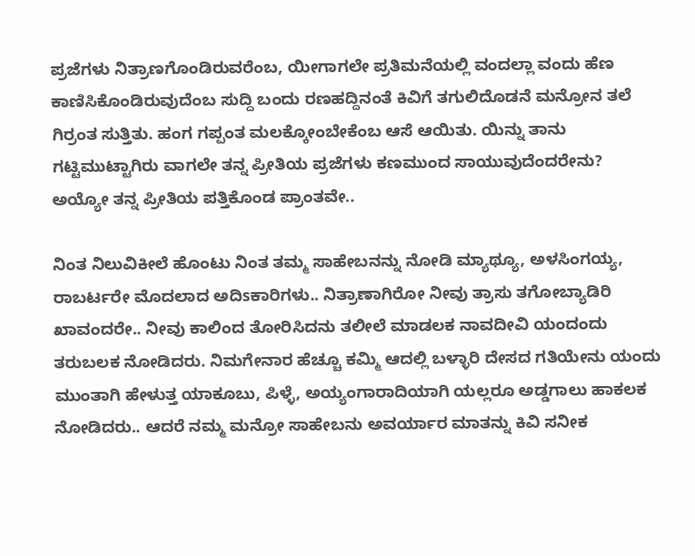ಪ್ರಜೆಗಳು ನಿತ್ರಾಣಗೊಂಡಿರುವರೆಂಬ, ಯೀಗಾಗಲೇ ಪ್ರತಿಮನೆಯಲ್ಲಿ ವಂದಲ್ಲಾ ವಂದು ಹೆಣ ಕಾಣಿಸಿಕೊಂಡಿರುವುದೆಂಬ ಸುದ್ದಿ ಬಂದು ರಣಹದ್ದಿನಂತೆ ಕಿವಿಗೆ ತಗುಲಿದೊಡನೆ ಮನ್ರೋನ ತಲೆ ಗಿರ್ರಂತ ಸುತ್ತಿತು. ಹಂಗ ಗಪ್ಪಂತ ಮಲಕ್ಕೋಂಬೇಕೆಂಬ ಆಸೆ ಆಯಿತು. ಯಿನ್ನು ತಾನು ಗಟ್ಟಿಮುಟ್ಟಾಗಿರು ವಾಗಲೇ ತನ್ನ ಪ್ರೀತಿಯ ಪ್ರಜೆಗಳು ಕಣಮುಂದ ಸಾಯುವುದೆಂದರೇನು? ಅಯ್ಯೋ ತನ್ನ ಪ್ರೀತಿಯ ಪತ್ತಿಕೊಂಡ ಪ್ರಾಂತವೇ..

ನಿಂತ ನಿಲುವಿಕೀಲೆ ಹೊಂಟು ನಿಂತ ತಮ್ಮ ಸಾಹೇಬನನ್ನು ನೋಡಿ ಮ್ಯಾಥ್ಯೂ, ಅಳಸಿಂಗಯ್ಯ, ರಾಬರ್ಟರೇ ಮೊದಲಾದ ಅದಿsಕಾರಿಗಳು.. ನಿತ್ರಾಣಾಗಿರೋ ನೀವು ತ್ರಾಸು ತಗೋಬ್ಯಾಡಿರಿ ಖಾವಂದರೇ.. ನೀವು ಕಾಲಿಂದ ತೋರಿಸಿದನು ತಲೀಲೆ ಮಾಡಲಕ ನಾವದೀವಿ ಯಂದಂದು ತರುಬಲಕ ನೋಡಿದರು. ನಿಮಗೇನಾರ ಹೆಚ್ಚೂ ಕಮ್ಮಿ ಆದಲ್ಲಿ ಬಳ್ಳಾರಿ ದೇಸದ ಗತಿಯೇನು ಯಂದು ಮುಂತಾಗಿ ಹೇಳುತ್ತ ಯಾಕೂಬು, ಪಿಳ್ಳೆ, ಅಯ್ಯಂಗಾರಾದಿಯಾಗಿ ಯಲ್ಲರೂ ಅಡ್ಡಗಾಲು ಹಾಕಲಕ ನೋಡಿದರು.. ಆದರೆ ನಮ್ಮ ಮನ್ರೋ ಸಾಹೇಬನು ಅವರ್ಯಾರ ಮಾತನ್ನು ಕಿವಿ ಸನೀಕ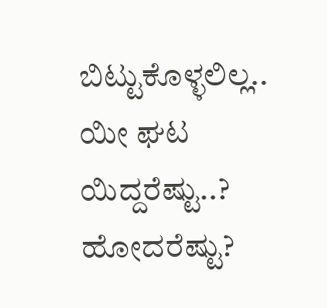ಬಿಟ್ಟುಕೊಳ್ಳಲಿಲ್ಲ.. ಯೀ ಘಟ ಯಿದ್ದರೆಷ್ಟು..? ಹೋದರೆಷ್ಟು?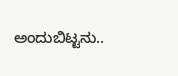ಅಂದುಬಿಟ್ಟನು..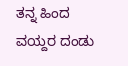ತನ್ನ ಹಿಂದ ವಯ್ದರ ದಂಡು